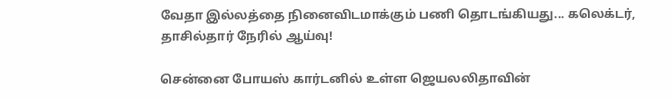வேதா இல்லத்தை நினைவிடமாக்கும் பணி தொடங்கியது... கலெக்டர், தாசில்தார் நேரில் ஆய்வு!

சென்னை போயஸ் கார்டனில் உள்ள ஜெயலலிதாவின்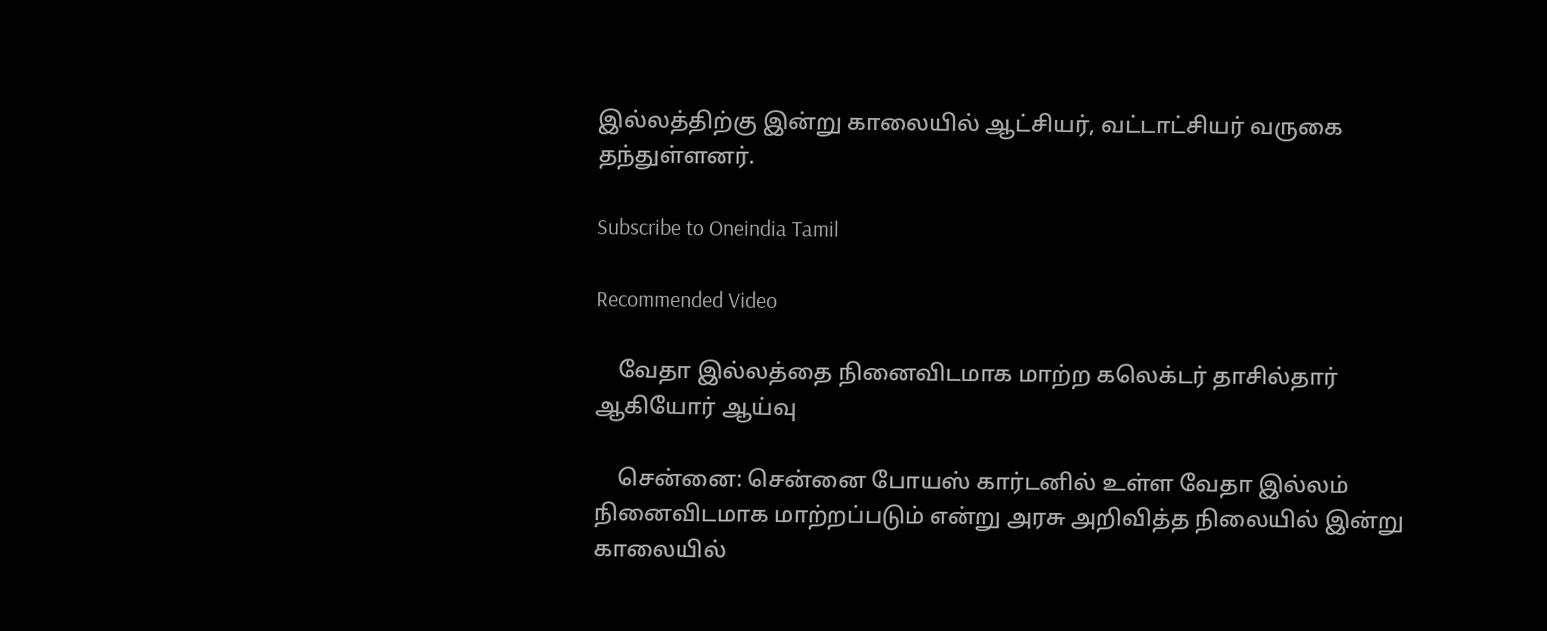இல்லத்திற்கு இன்று காலையில் ஆட்சியர், வட்டாட்சியர் வருகை தந்துள்ளனர்.

Subscribe to Oneindia Tamil

Recommended Video

    வேதா இல்லத்தை நினைவிடமாக மாற்ற கலெக்டர் தாசில்தார் ஆகியோர் ஆய்வு

    சென்னை: சென்னை போயஸ் கார்டனில் உள்ள வேதா இல்லம் நினைவிடமாக மாற்றப்படும் என்று அரசு அறிவித்த நிலையில் இன்று காலையில்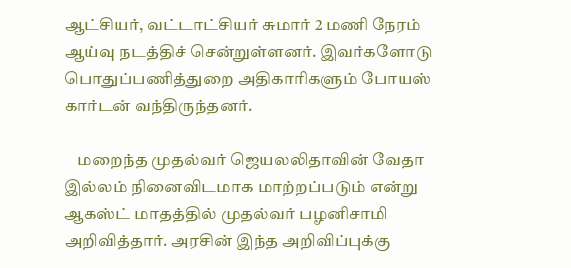ஆட்சியர், வட்டாட்சியர் சுமார் 2 மணி நேரம் ஆய்வு நடத்திச் சென்றுள்ளனர். இவர்களோடு பொதுப்பணித்துறை அதிகாரிகளும் போயஸ் கார்டன் வந்திருந்தனர்.

    மறைந்த முதல்வர் ஜெயலலிதாவின் வேதா இல்லம் நினைவிடமாக மாற்றப்படும் என்று ஆகஸ்ட் மாதத்தில் முதல்வர் பழனிசாமி அறிவித்தார். அரசின் இந்த அறிவிப்புக்கு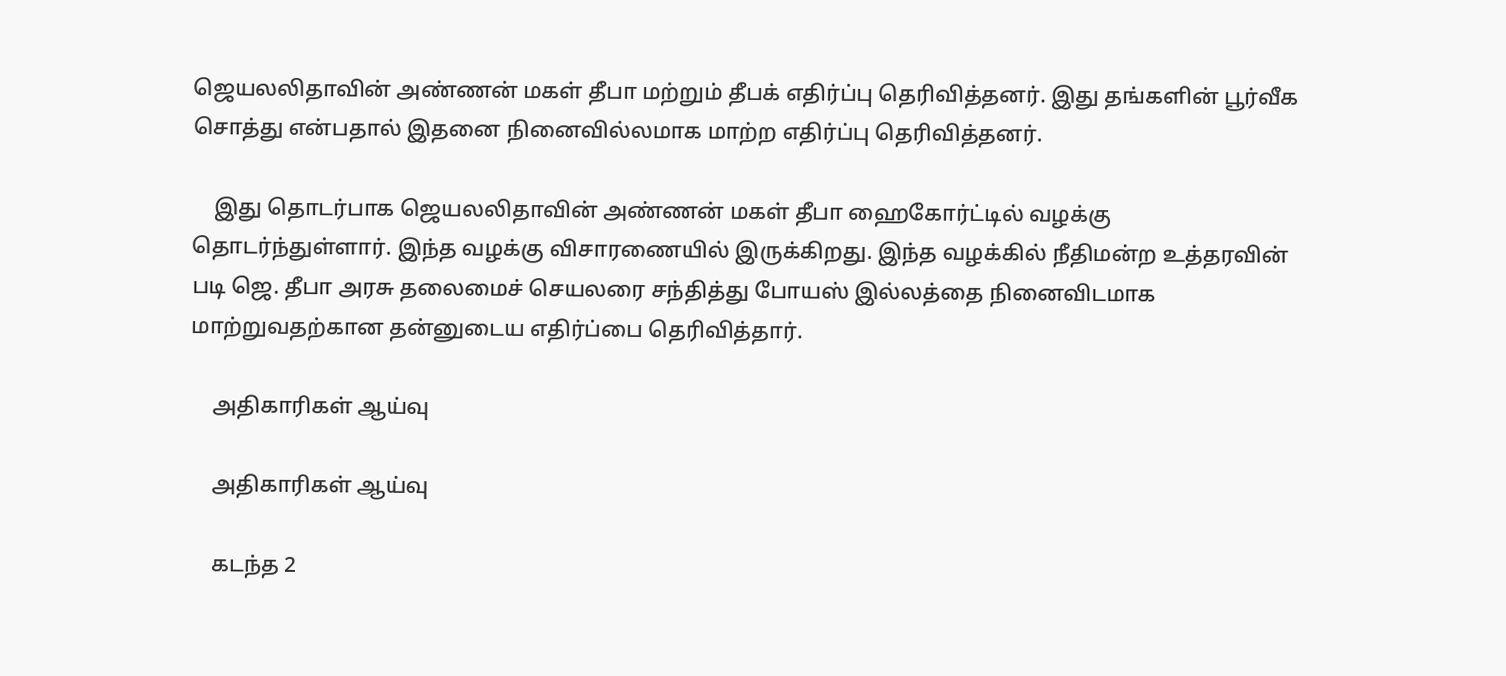ஜெயலலிதாவின் அண்ணன் மகள் தீபா மற்றும் தீபக் எதிர்ப்பு தெரிவித்தனர். இது தங்களின் பூர்வீக சொத்து என்பதால் இதனை நினைவில்லமாக மாற்ற எதிர்ப்பு தெரிவித்தனர்.

    இது தொடர்பாக ஜெயலலிதாவின் அண்ணன் மகள் தீபா ஹைகோர்ட்டில் வழக்கு தொடர்ந்துள்ளார். இந்த வழக்கு விசாரணையில் இருக்கிறது. இந்த வழக்கில் நீதிமன்ற உத்தரவின் படி ஜெ. தீபா அரசு தலைமைச் செயலரை சந்தித்து போயஸ் இல்லத்தை நினைவிடமாக மாற்றுவதற்கான தன்னுடைய எதிர்ப்பை தெரிவித்தார்.

    அதிகாரிகள் ஆய்வு

    அதிகாரிகள் ஆய்வு

    கடந்த 2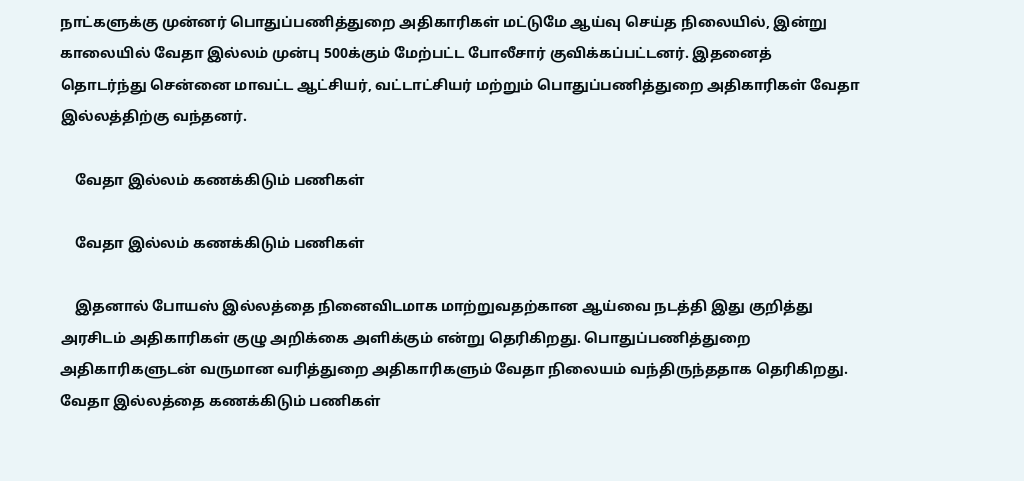நாட்களுக்கு முன்னர் பொதுப்பணித்துறை அதிகாரிகள் மட்டுமே ஆய்வு செய்த நிலையில், இன்று காலையில் வேதா இல்லம் முன்பு 500க்கும் மேற்பட்ட போலீசார் குவிக்கப்பட்டனர். இதனைத் தொடர்ந்து சென்னை மாவட்ட ஆட்சியர், வட்டாட்சியர் மற்றும் பொதுப்பணித்துறை அதிகாரிகள் வேதா இல்லத்திற்கு வந்தனர்.

    வேதா இல்லம் கணக்கிடும் பணிகள்

    வேதா இல்லம் கணக்கிடும் பணிகள்

    இதனால் போயஸ் இல்லத்தை நினைவிடமாக மாற்றுவதற்கான ஆய்வை நடத்தி இது குறித்து அரசிடம் அதிகாரிகள் குழு அறிக்கை அளிக்கும் என்று தெரிகிறது. பொதுப்பணித்துறை அதிகாரிகளுடன் வருமான வரித்துறை அதிகாரிகளும் வேதா நிலையம் வந்திருந்ததாக தெரிகிறது. வேதா இல்லத்தை கணக்கிடும் பணிகள்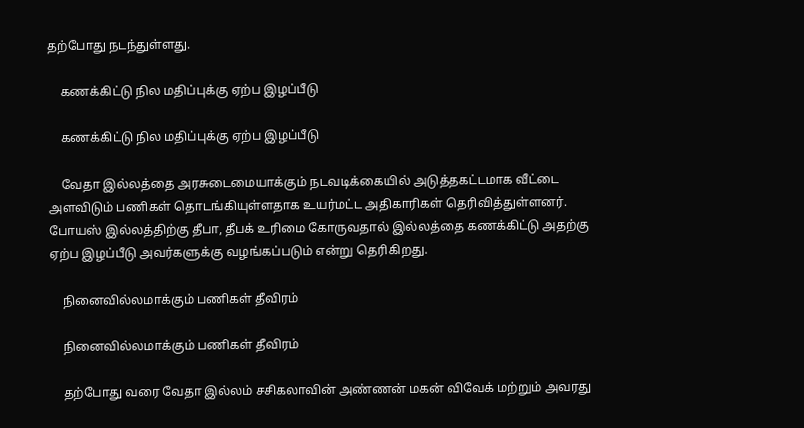தற்போது நடந்துள்ளது.

    கணக்கிட்டு நில மதிப்புக்கு ஏற்ப இழப்பீடு

    கணக்கிட்டு நில மதிப்புக்கு ஏற்ப இழப்பீடு

    வேதா இல்லத்தை அரசுடைமையாக்கும் நடவடிக்கையில் அடுத்தகட்டமாக வீட்டை அளவிடும் பணிகள் தொடங்கியுள்ளதாக உயர்மட்ட அதிகாரிகள் தெரிவித்துள்ளனர். போயஸ் இல்லத்திற்கு தீபா, தீபக் உரிமை கோருவதால் இல்லத்தை கணக்கிட்டு அதற்கு ஏற்ப இழப்பீடு அவர்களுக்கு வழங்கப்படும் என்று தெரிகிறது.

    நினைவில்லமாக்கும் பணிகள் தீவிரம்

    நினைவில்லமாக்கும் பணிகள் தீவிரம்

    தற்போது வரை வேதா இல்லம் சசிகலாவின் அண்ணன் மகன் விவேக் மற்றும் அவரது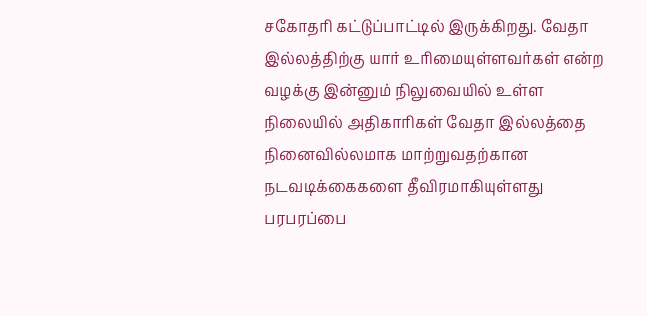சகோதரி கட்டுப்பாட்டில் இருக்கிறது. வேதா இல்லத்திற்கு யார் உரிமையுள்ளவர்கள் என்ற வழக்கு இன்னும் நிலுவையில் உள்ள நிலையில் அதிகாரிகள் வேதா இல்லத்தை நினைவில்லமாக மாற்றுவதற்கான நடவடிக்கைகளை தீவிரமாகியுள்ளது பரபரப்பை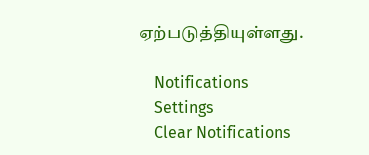ஏற்படுத்தியுள்ளது.

    Notifications
    Settings
    Clear Notifications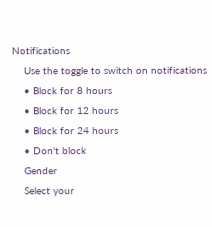Notifications
    Use the toggle to switch on notifications
    • Block for 8 hours
    • Block for 12 hours
    • Block for 24 hours
    • Don't block
    Gender
    Select your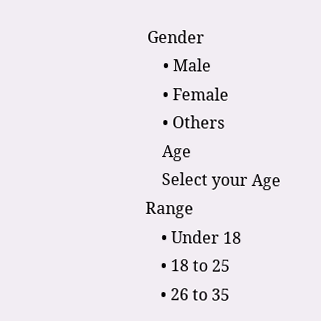Gender
    • Male
    • Female
    • Others
    Age
    Select your Age Range
    • Under 18
    • 18 to 25
    • 26 to 35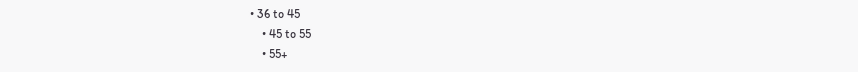• 36 to 45
    • 45 to 55
    • 55+